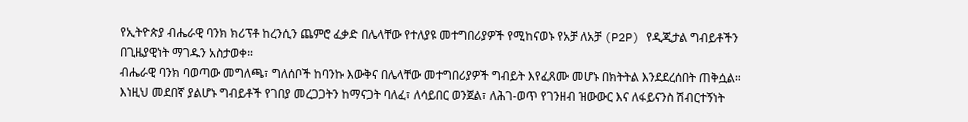የኢትዮጵያ ብሔራዊ ባንክ ክሪፕቶ ከረንሲን ጨምሮ ፈቃድ በሌላቸው የተለያዩ መተግበሪያዎች የሚከናወኑ የአቻ ለአቻ (P2P) የዲጂታል ግብይቶችን በጊዜያዊነት ማገዱን አስታወቀ።
ብሔራዊ ባንክ ባወጣው መግለጫ፣ ግለሰቦች ከባንኩ እውቅና በሌላቸው መተግበሪያዎች ግብይት እየፈጸሙ መሆኑ በክትትል እንደደረሰበት ጠቅሷል።
እነዚህ መደበኛ ያልሆኑ ግብይቶች የገበያ መረጋጋትን ከማናጋት ባለፈ፣ ለሳይበር ወንጀል፣ ለሕገ-ወጥ የገንዘብ ዝውውር እና ለፋይናንስ ሽብርተኝነት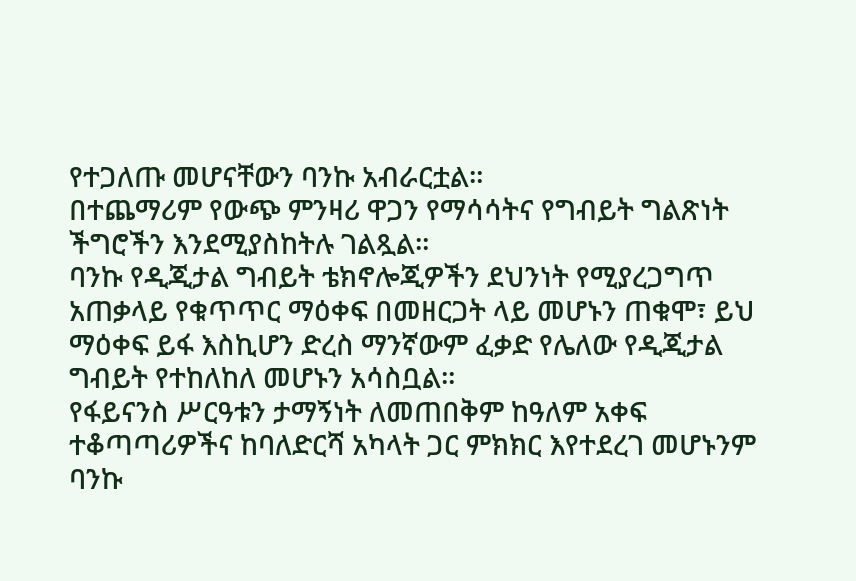የተጋለጡ መሆናቸውን ባንኩ አብራርቷል።
በተጨማሪም የውጭ ምንዛሪ ዋጋን የማሳሳትና የግብይት ግልጽነት ችግሮችን እንደሚያስከትሉ ገልጿል።
ባንኩ የዲጂታል ግብይት ቴክኖሎጂዎችን ደህንነት የሚያረጋግጥ አጠቃላይ የቁጥጥር ማዕቀፍ በመዘርጋት ላይ መሆኑን ጠቁሞ፣ ይህ ማዕቀፍ ይፋ እስኪሆን ድረስ ማንኛውም ፈቃድ የሌለው የዲጂታል ግብይት የተከለከለ መሆኑን አሳስቧል።
የፋይናንስ ሥርዓቱን ታማኝነት ለመጠበቅም ከዓለም አቀፍ ተቆጣጣሪዎችና ከባለድርሻ አካላት ጋር ምክክር እየተደረገ መሆኑንም ባንኩ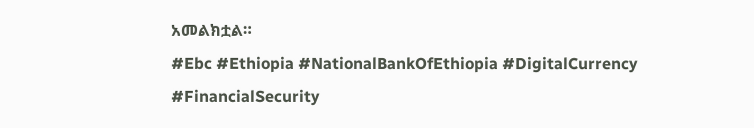አመልክቷል።
#Ebc #Ethiopia #NationalBankOfEthiopia #DigitalCurrency #FinancialSecurity